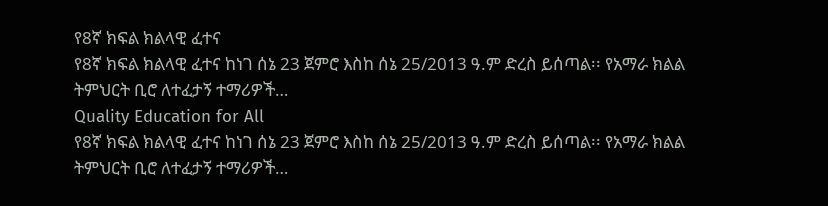የ8ኛ ክፍል ክልላዊ ፈተና
የ8ኛ ክፍል ክልላዊ ፈተና ከነገ ሰኔ 23 ጀምሮ እስከ ሰኔ 25/2013 ዓ.ም ድረስ ይሰጣል፡፡ የአማራ ክልል ትምህርት ቢሮ ለተፈታኝ ተማሪዎች…
Quality Education for All
የ8ኛ ክፍል ክልላዊ ፈተና ከነገ ሰኔ 23 ጀምሮ እስከ ሰኔ 25/2013 ዓ.ም ድረስ ይሰጣል፡፡ የአማራ ክልል ትምህርት ቢሮ ለተፈታኝ ተማሪዎች…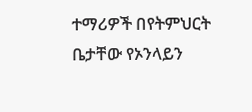ተማሪዎች በየትምህርት ቤታቸው የኦንላይን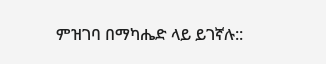ምዝገባ በማካሔድ ላይ ይገኛሉ::